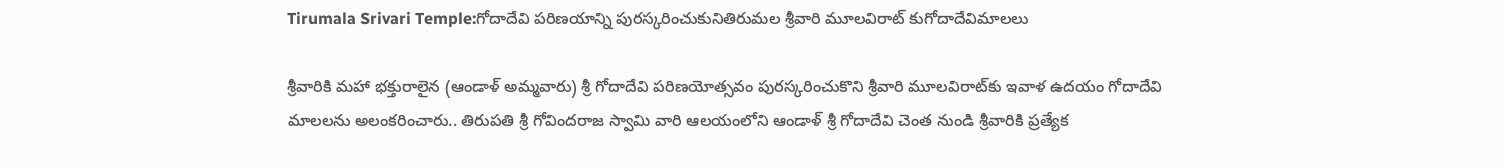Tirumala Srivari Temple:గోదాదేవి పరిణయాన్ని పురస్కరించుకునితిరుమల శ్రీవారి మూలవిరాట్ కుగోదాదేవిమాలలు

శ్రీవారికి మహా భక్తురాలైన (ఆండాళ్‌ అమ్మవారు) శ్రీ గోదాదేవి పరిణయోత్సవం పురస్కరించుకొని శ్రీవారి మూలవిరాట్‌కు ఇవాళ ఉదయం గోదాదేవి మాలలను అలంకరించారు.. తిరుపతి శ్రీ గోవిందరాజ స్వామి వారి ఆలయంలోని ఆండాళ్‌ శ్రీ గోదాదేవి చెంత నుండి శ్రీవారికి ప్రత్యేక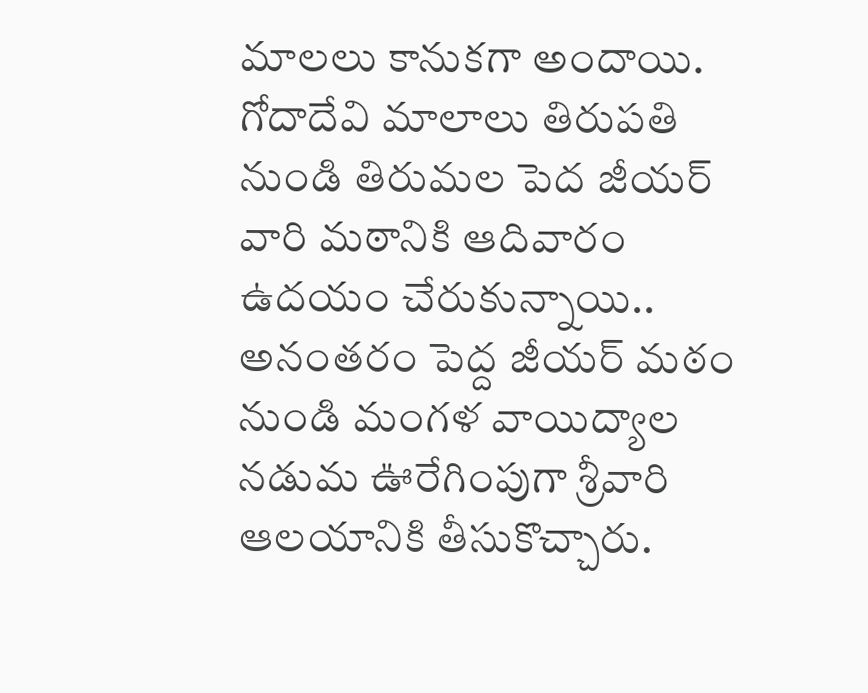మాలలు కానుకగా అందాయి. గోదాదేవి మాలాలు తిరుపతి నుండి తిరుమల పెద జీయర్ వారి మఠానికి ఆదివారం ఉదయం చేరుకున్నాయి.. అనంతరం పెద్ద జీయర్ మఠం నుండి మంగళ వాయిద్యాల నడుమ ఊరేగింపుగా శ్రీవారి ఆలయానికి తీసుకొచ్చారు.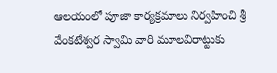ఆలయంలో పూజా కార్యక్రమాలు నిర్వహించి శ్రీ వేంకటేశ్వర స్వామి వారి మూలవిరాట్టుకు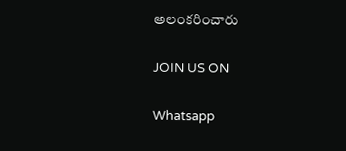అలంకరించారు

JOIN US ON

Whatsapp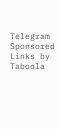Telegram
Sponsored Links by Taboola